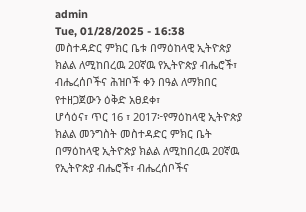admin
Tue, 01/28/2025 - 16:38
መስተዳድር ምክር ቤቱ በማዕከላዊ ኢትዮጵያ ክልል ለሚከበረዉ 20ኛዉ የኢትዮጵያ ብሔሮች፣ ብሔረሰቦችና ሕዝቦች ቀን በዓል ለማክበር የተዘጋጀውን ዕቅድ አፀደቀ፣
ሆሳዕና፣ ጥር 16 ፣ 2017፦የማዕከላዊ ኢትዮጵያ ክልል መንግስት መስተዳድር ምክር ቤት በማዕከላዊ ኢትዮጵያ ክልል ለሚከበረዉ 20ኛዉ የኢትዮጵያ ብሔሮች፣ ብሔረሰቦችና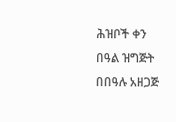ሕዝቦች ቀን በዓል ዝግጅት በበዓሉ አዘጋጅ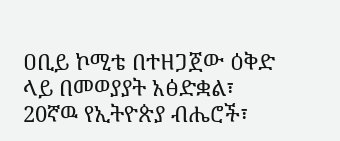ዐቢይ ኮሚቴ በተዘጋጀው ዕቅድ ላይ በመወያያት አፅድቋል፣
20ኛዉ የኢትዮጵያ ብሔሮች፣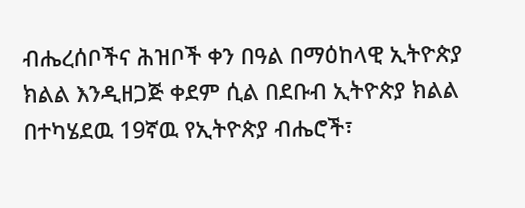ብሔረሰቦችና ሕዝቦች ቀን በዓል በማዕከላዊ ኢትዮጵያ ክልል እንዲዘጋጅ ቀደም ሲል በደቡብ ኢትዮጵያ ክልል በተካሄደዉ 19ኛዉ የኢትዮጵያ ብሔሮች፣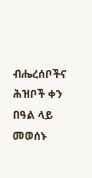ብሔረሰቦችና ሕዝቦች ቀን በዓል ላይ መወሰኑ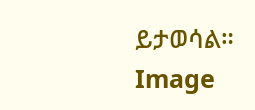ይታወሳል።
Image